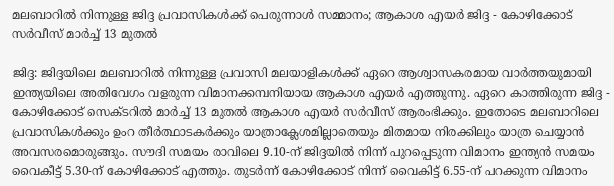മലബാറിൽ നിന്നുള്ള ജിദ്ദ പ്രവാസികൾക്ക് പെരുന്നാൾ സമ്മാനം; ആകാശ എയർ ജിദ്ദ - കോഴിക്കോട് സർവീസ് മാർച്ച് 13 മുതൽ

ജിദ്ദ: ജിദ്ദയിലെ മലബാറിൽ നിന്നുള്ള പ്രവാസി മലയാളികൾക്ക് ഏറെ ആശ്വാസകരമായ വാർത്തയുമായി ഇന്ത്യയിലെ അതിവേഗം വളരുന്ന വിമാനക്കമ്പനിയായ ആകാശ എയർ എത്തുന്നു. ഏറെ കാത്തിരുന്ന ജിദ്ദ - കോഴിക്കോട് സെക്ടറിൽ മാർച്ച് 13 മുതൽ ആകാശ എയർ സർവീസ് ആരംഭിക്കും. ഇതോടെ മലബാറിലെ പ്രവാസികൾക്കും ഉംറ തീർത്ഥാടകർക്കും യാത്രാക്ലേശമില്ലാതെയും മിതമായ നിരക്കിലും യാത്ര ചെയ്യാൻ അവസരമൊരുങ്ങും. സൗദി സമയം രാവിലെ 9.10-ന് ജിദ്ദയിൽ നിന്ന് പുറപ്പെടുന്ന വിമാനം ഇന്ത്യൻ സമയം വൈകീട്ട് 5.30-ന് കോഴിക്കോട് എത്തും. തുടർന്ന് കോഴിക്കോട് നിന്ന് വൈകിട്ട് 6.55-ന് പറക്കുന്ന വിമാനം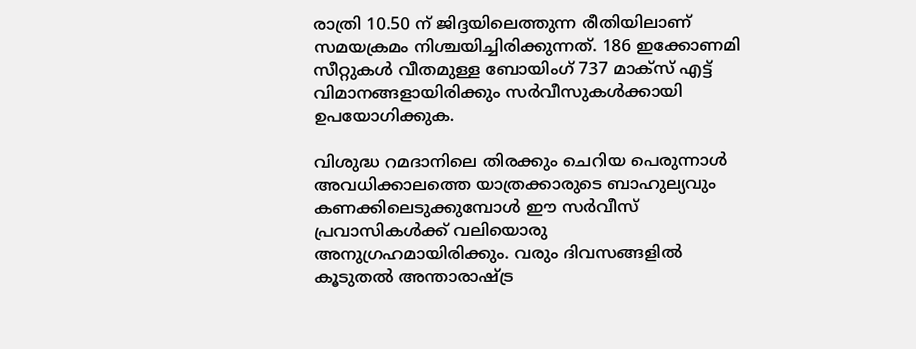രാത്രി 10.50 ന് ജിദ്ദയിലെത്തുന്ന രീതിയിലാണ് സമയക്രമം നിശ്ചയിച്ചിരിക്കുന്നത്. 186 ഇക്കോണമി സീറ്റുകൾ വീതമുള്ള ബോയിംഗ് 737 മാക്സ് എട്ട് വിമാനങ്ങളായിരിക്കും സർവീസുകൾക്കായി ഉപയോഗിക്കുക.

വിശുദ്ധ റമദാനിലെ തിരക്കും ചെറിയ പെരുന്നാൾ അവധിക്കാലത്തെ യാത്രക്കാരുടെ ബാഹുല്യവും കണക്കിലെടുക്കുമ്പോൾ ഈ സർവീസ് പ്രവാസികൾക്ക് വലിയൊരു അനുഗ്രഹമായിരിക്കും. വരും ദിവസങ്ങളിൽ കൂടുതൽ അന്താരാഷ്ട്ര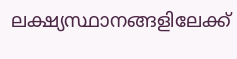ലക്ഷ്യസ്ഥാനങ്ങളിലേക്ക്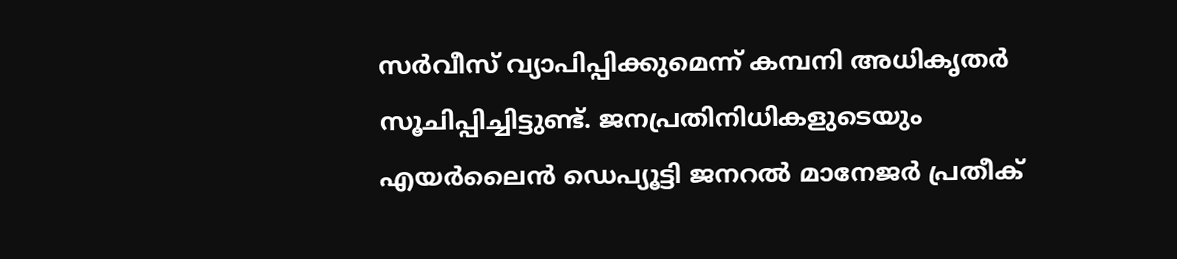സർവീസ് വ്യാപിപ്പിക്കുമെന്ന് കമ്പനി അധികൃതർ സൂചിപ്പിച്ചിട്ടുണ്ട്. ജനപ്രതിനിധികളുടെയും എയർലൈൻ ഡെപ്യൂട്ടി ജനറൽ മാനേജർ പ്രതീക്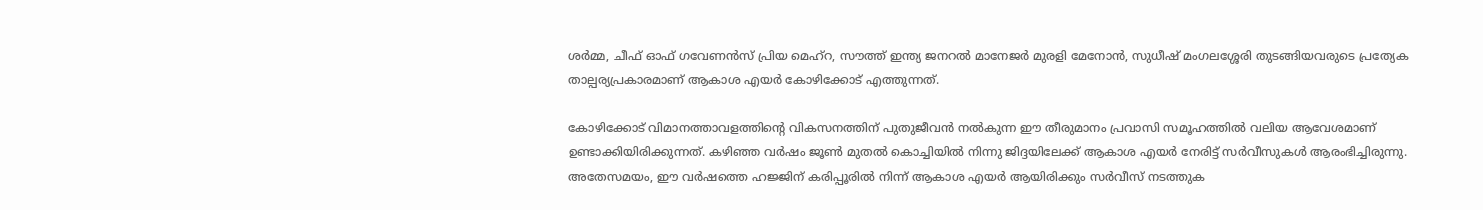ശർമ്മ, ചീഫ് ഓഫ് ഗവേണൻസ് പ്രിയ മെഹ്‌റ, സൗത്ത് ഇന്ത്യ ജനറൽ മാനേജർ മുരളി മേനോൻ, സുധീഷ് മംഗലശ്ശേരി തുടങ്ങിയവരുടെ പ്രത്യേക താല്പര്യപ്രകാരമാണ് ആകാശ എയർ കോഴിക്കോട് എത്തുന്നത്.

കോഴിക്കോട് വിമാനത്താവളത്തിന്റെ വികസനത്തിന് പുതുജീവൻ നൽകുന്ന ഈ തീരുമാനം പ്രവാസി സമൂഹത്തിൽ വലിയ ആവേശമാണ് ഉണ്ടാക്കിയിരിക്കുന്നത്. കഴിഞ്ഞ വർഷം ജൂൺ മുതൽ കൊച്ചിയിൽ നിന്നു ജിദ്ദയിലേക്ക് ആകാശ എയർ നേരിട്ട് സർവീസുകൾ ആരംഭിച്ചിരുന്നു. അതേസമയം, ഈ വർഷത്തെ ഹജ്ജിന് കരിപ്പൂരിൽ നിന്ന് ആകാശ എയർ ആയിരിക്കും സർവീസ് നടത്തുക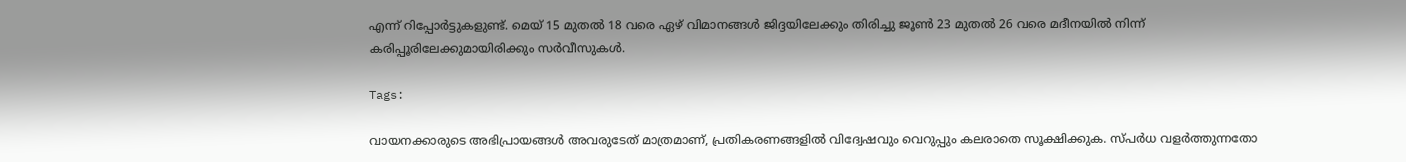എന്ന് റിപ്പോർട്ടുകളുണ്ട്. മെയ് 15 മുതൽ 18 വരെ ഏഴ് വിമാനങ്ങൾ ജിദ്ദയിലേക്കും തിരിച്ചു ജൂൺ 23 മുതൽ 26 വരെ മദീനയിൽ നിന്ന് കരിപ്പൂരിലേക്കുമായിരിക്കും സർവീസുകൾ.

Tags:

വായനക്കാരുടെ അഭിപ്രായങ്ങള്‍ അവരുടേത് മാത്രമാണ്, പ്രതികരണങ്ങളിൽ വിദ്വേഷവും വെറുപ്പും കലരാതെ സൂക്ഷിക്കുക. സ്പർധ വളർത്തുന്നതോ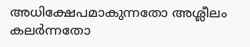അധിക്ഷേപമാകുന്നതോ അശ്ലീലം കലർന്നതോ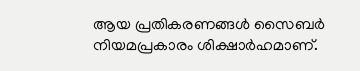ആയ പ്രതികരണങ്ങൾ സൈബർ നിയമപ്രകാരം ശിക്ഷാർഹമാണ്.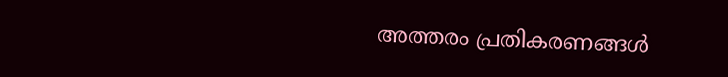അത്തരം പ്രതികരണങ്ങൾ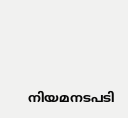നിയമനടപടി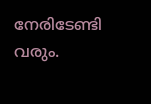നേരിടേണ്ടി വരും.